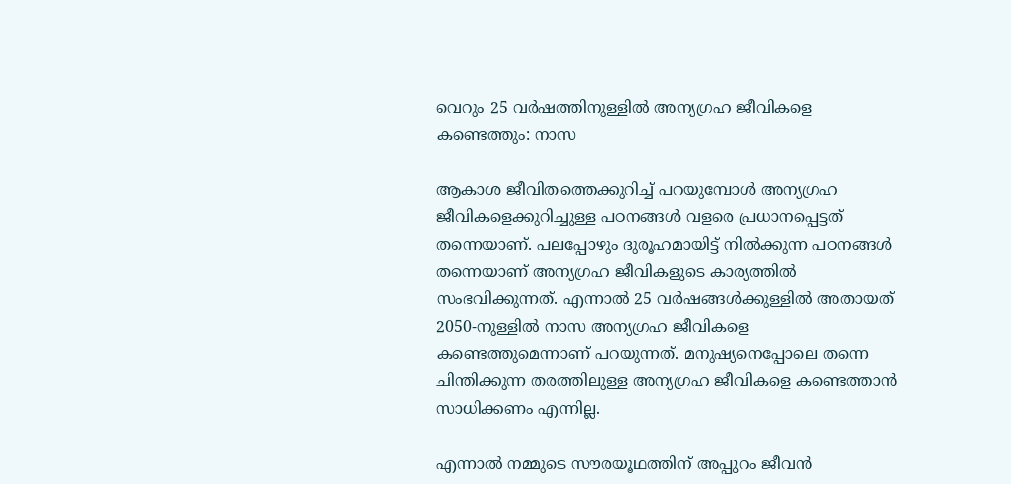വെറും 25 വര്‍ഷത്തിനുള്ളില്‍ അന്യഗ്രഹ ജീവികളെ കണ്ടെത്തും: നാസ

ആകാശ ജീവിതത്തെക്കുറിച്ച് പറയുമ്പോള്‍ അന്യഗ്രഹ ജീവികളെക്കുറിച്ചുള്ള പഠനങ്ങള്‍ വളരെ പ്രധാനപ്പെട്ടത് തന്നെയാണ്. പലപ്പോഴും ദുരൂഹമായിട്ട് നില്‍ക്കുന്ന പഠനങ്ങള്‍ തന്നെയാണ് അന്യഗ്രഹ ജീവികളുടെ കാര്യത്തില്‍ സംഭവിക്കുന്നത്. എന്നാല്‍ 25 വര്‍ഷങ്ങള്‍ക്കുള്ളില്‍ അതായത് 2050-നുള്ളില്‍ നാസ അന്യഗ്രഹ ജീവികളെ കണ്ടെത്തുമെന്നാണ് പറയുന്നത്. മനുഷ്യനെപ്പോലെ തന്നെ ചിന്തിക്കുന്ന തരത്തിലുള്ള അന്യഗ്രഹ ജീവികളെ കണ്ടെത്താന്‍ സാധിക്കണം എന്നില്ല.

എന്നാല്‍ നമ്മുടെ സൗരയൂഥത്തിന് അപ്പുറം ജീവന്‍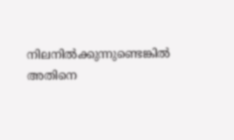നിലനില്‍ക്കുന്നുണ്ടെങ്കില്‍ അതിനെ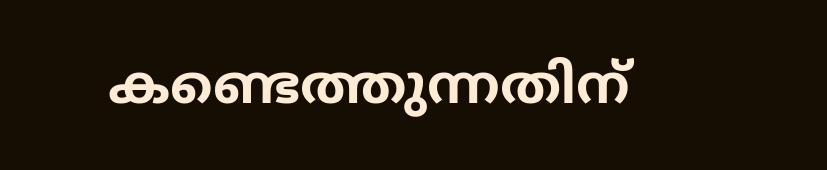കണ്ടെത്തുന്നതിന്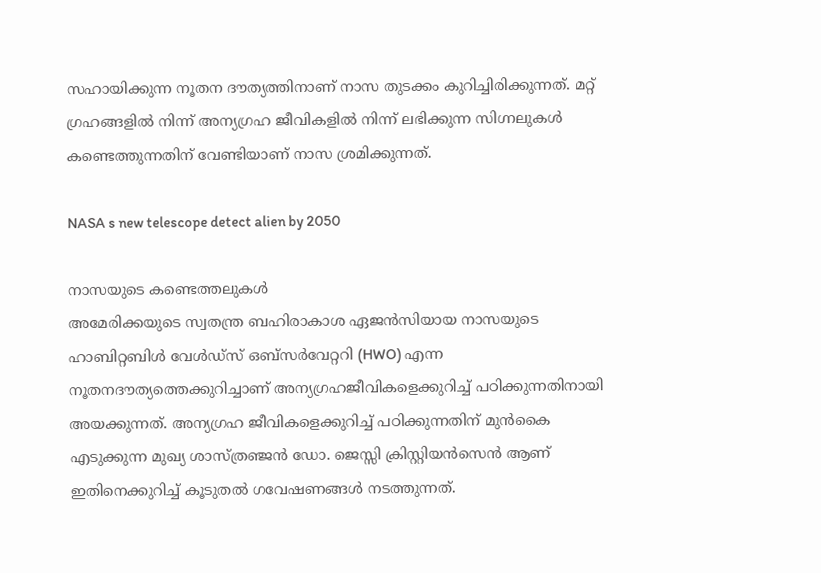സഹായിക്കുന്ന നൂതന ദൗത്യത്തിനാണ് നാസ തുടക്കം കുറിച്ചിരിക്കുന്നത്. മറ്റ് ഗ്രഹങ്ങളില്‍ നിന്ന് അന്യഗ്രഹ ജീവികളില്‍ നിന്ന് ലഭിക്കുന്ന സിഗ്നലുകള്‍ കണ്ടെത്തുന്നതിന് വേണ്ടിയാണ് നാസ ശ്രമിക്കുന്നത്.

NASA s new telescope detect alien by 2050

നാസയുടെ കണ്ടെത്തലുകള്‍
അമേരിക്കയുടെ സ്വതന്ത്ര ബഹിരാകാശ ഏജന്‍സിയായ നാസയുടെ ഹാബിറ്റബിള്‍ വേള്‍ഡ്‌സ് ഒബ്‌സര്‍വേറ്ററി (HWO) എന്ന നൂതനദൗത്യത്തെക്കുറിച്ചാണ് അന്യഗ്രഹജീവികളെക്കുറിച്ച് പഠിക്കുന്നതിനായി അയക്കുന്നത്. അന്യഗ്രഹ ജീവികളെക്കുറിച്ച് പഠിക്കുന്നതിന് മുന്‍കൈ എടുക്കുന്ന മുഖ്യ ശാസ്ത്രഞ്ജന്‍ ഡോ. ജെസ്സി ക്രിസ്റ്റിയന്‍സെന്‍ ആണ് ഇതിനെക്കുറിച്ച് കൂടുതല്‍ ഗവേഷണങ്ങള്‍ നടത്തുന്നത്.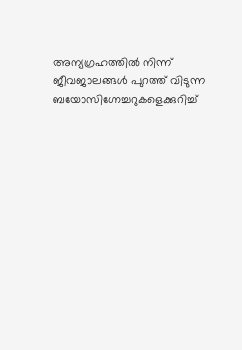അന്യഗ്രഹത്തില്‍ നിന്ന് ജീവജാലങ്ങള്‍ പുറത്ത് വിടുന്ന ബയോസിഗ്നേച്ചറുകളെക്കുറിച്ച്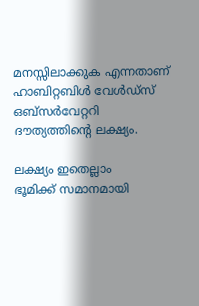മനസ്സിലാക്കുക എന്നതാണ് ഹാബിറ്റബിള്‍ വേള്‍ഡ്‌സ് ഒബ്‌സര്‍വേറ്ററി ദൗത്യത്തിന്റെ ലക്ഷ്യം.

ലക്ഷ്യം ഇതെല്ലാം
ഭൂമിക്ക് സമാനമായി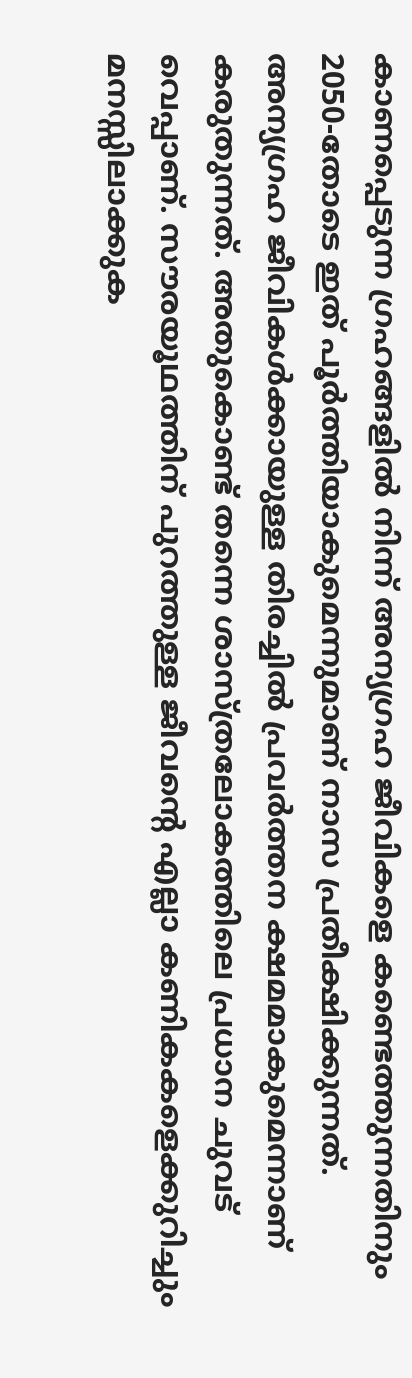കാണപ്പെടുന്ന ഗ്രഹങ്ങളില്‍ നിന്ന് അന്യഗ്രഹ ജീവികളെ കണ്ടെത്തുന്നതിനും 2050-തോടെ ഇത് പൂര്‍ത്തിയാകുമെന്നുമാണ് നാസ പ്രതീക്ഷിക്കുന്നത്. അന്യഗ്രഹ ജീവികള്‍ക്കായുള്ള തിരച്ചില്‍ പ്രവര്‍ത്തന ക്ഷമമാകുമെന്നാണ് കരുതുന്നത്. അതുകൊണ്ട് തന്നെ ശാസ്ത്രലോകത്തിലെ പ്രധാന ചുവട് വെപ്പാണ്. സൗരയൂഥത്തിന് പുറത്തുള്ള ജീവന്റെ എല്ലാ കണികകളെക്കുറിച്ചും മനസ്സിലാക്കുക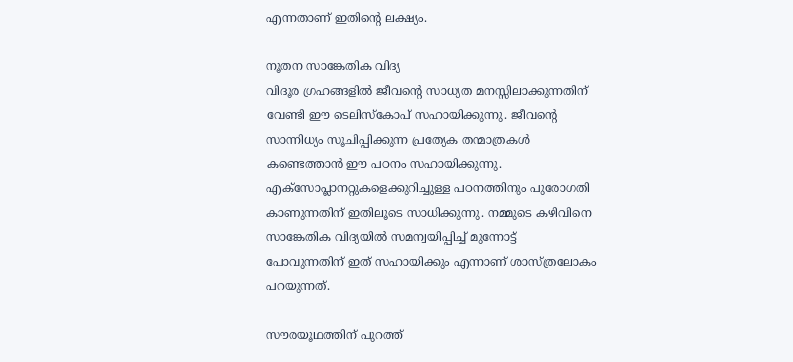എന്നതാണ് ഇതിന്റെ ലക്ഷ്യം.

നൂതന സാങ്കേതിക വിദ്യ
വിദൂര ഗ്രഹങ്ങളില്‍ ജീവന്റെ സാധ്യത മനസ്സിലാക്കുന്നതിന് വേണ്ടി ഈ ടെലിസ്‌കോപ് സഹായിക്കുന്നു. ജീവന്റെ സാന്നിധ്യം സൂചിപ്പിക്കുന്ന പ്രത്യേക തന്മാത്രകള്‍ കണ്ടെത്താന്‍ ഈ പഠനം സഹായിക്കുന്നു. എക്‌സോപ്ലാനറ്റുകളെക്കുറിച്ചുള്ള പഠനത്തിനും പുരോഗതി കാണുന്നതിന് ഇതിലൂടെ സാധിക്കുന്നു. നമ്മുടെ കഴിവിനെ സാങ്കേതിക വിദ്യയില്‍ സമന്വയിപ്പിച്ച് മുന്നോട്ട് പോവുന്നതിന് ഇത് സഹായിക്കും എന്നാണ് ശാസ്ത്രലോകം പറയുന്നത്.

സൗരയൂഥത്തിന് പുറത്ത്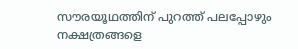സൗരയൂഥത്തിന് പുറത്ത് പലപ്പോഴും നക്ഷത്രങ്ങളെ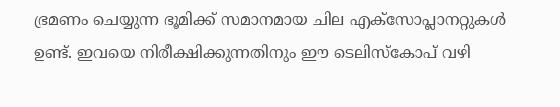ഭ്രമണം ചെയ്യുന്ന ഭൂമിക്ക് സമാനമായ ചില എക്‌സോപ്ലാനറ്റുകള്‍ ഉണ്ട്. ഇവയെ നിരീക്ഷിക്കുന്നതിനും ഈ ടെലിസ്‌കോപ് വഴി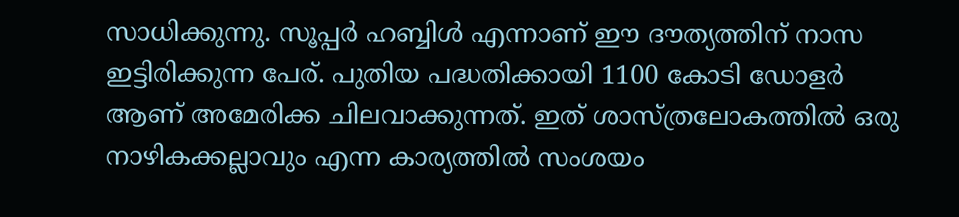സാധിക്കുന്നു. സൂപ്പര്‍ ഹബ്ബിള്‍ എന്നാണ് ഈ ദൗത്യത്തിന് നാസ ഇട്ടിരിക്കുന്ന പേര്. പുതിയ പദ്ധതിക്കായി 1100 കോടി ഡോളര്‍ ആണ് അമേരിക്ക ചിലവാക്കുന്നത്. ഇത് ശാസ്ത്രലോകത്തില്‍ ഒരു നാഴികക്കല്ലാവും എന്ന കാര്യത്തില്‍ സംശയം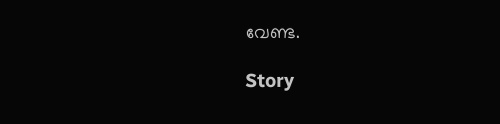വേണ്ട.

Story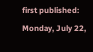first published: Monday, July 22,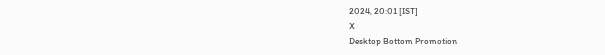2024, 20:01 [IST]
X
Desktop Bottom Promotion